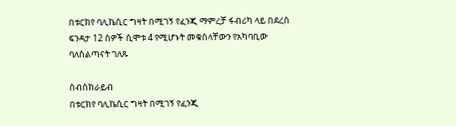በቱርክየ ባሊኬሲር ግዛት በሚገኝ የፈንጂ ማምረቻ ፋብሪካ ላይ በደረሰ ፍንዳታ 12 ሰዎች ሲሞቱ 4 የሚሆኑት መቁሰላቸውን የአካባቢው ባለስልጣናት ገለጹ

ሰብስክራይብ
በቱርክየ ባሊኬሲር ግዛት በሚገኝ የፈንጂ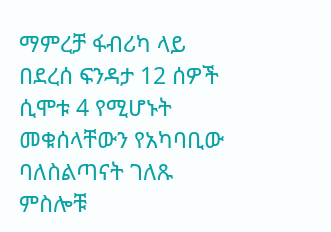ማምረቻ ፋብሪካ ላይ በደረሰ ፍንዳታ 12 ሰዎች ሲሞቱ 4 የሚሆኑት መቁሰላቸውን የአካባቢው ባለስልጣናት ገለጹ ምስሎቹ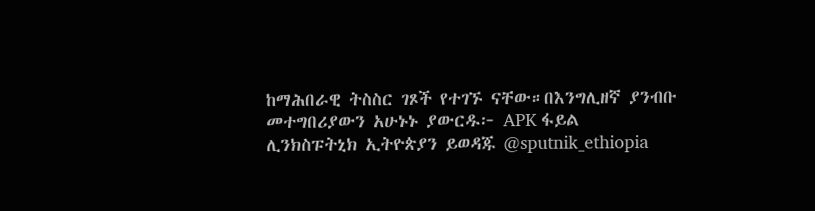ከማሕበራዊ ትስስር ገጾች የተገኙ ናቸው።በእንግሊዘኛ ያንብቡ መተግበሪያውን አሁኑኑ ያውርዱ፦ APK ፋይል ሊንክስፑትኒክ ኢትዮጵያን ይወዳጁ @sputnik_ethiopia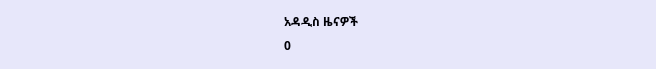አዳዲስ ዜናዎች
0